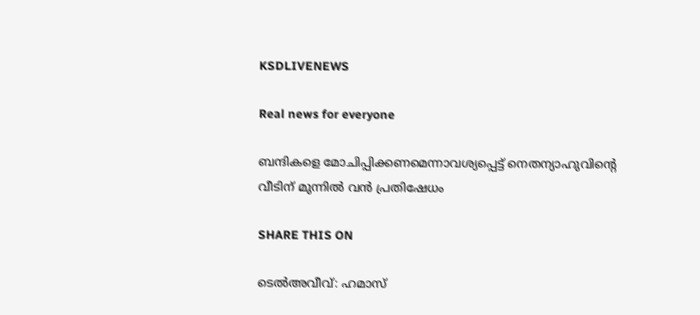KSDLIVENEWS

Real news for everyone

ബന്ദികളെ മോചിപ്പിക്കണമെന്നാവശ്യപ്പെട്ട് നെതന്യാഹുവിന്റെ വീടിന് മുന്നില്‍ വൻ പ്രതിഷേധം

SHARE THIS ON

ടെല്‍അവീവ്: ഹമാസ്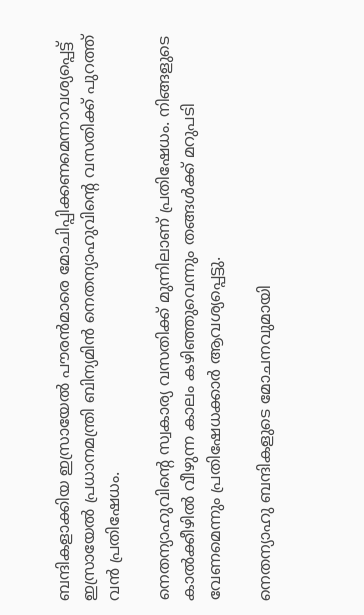ബന്ദികളാക്കിയ ഇസ്രായേല്‍ പൗരൻമാരെ മോചിപ്പിക്കണമെന്നാവശ്യപ്പെട്ട് ഇസ്രായേല്‍ പ്രധാനമന്ത്രി ബിന്യമിൻ നെതന്യാഹുവിന്റെ വസതിക്ക് പുറത്ത് വൻ പ്രതിഷേധം.

നെതന്യാഹുവിന്റെ സ്വകാര്യ വസതിക്ക് മുന്നിലാണ് പ്രതിഷേധം. നിങ്ങളുടെ കാല്‍ക്കീഴില്‍ വീഴുന്ന കാലം കഴിഞ്ഞുവെന്നും തങ്ങള്‍ക്ക് മറുപടി വേണമെന്നും പ്രതിഷേധക്കാർ ആവശ്യപ്പെട്ടു.

നെതന്യാഹു ബന്ദികളുടെ മോചനവുമായി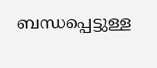ബന്ധപ്പെട്ടുള്ള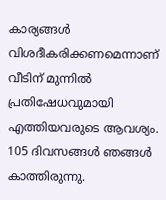കാര്യങ്ങള്‍ വിശദീകരിക്കണമെന്നാണ് വീടിന് മുന്നില്‍ പ്രതിഷേധവുമായി എത്തിയവരുടെ ആവശ്യം. 105 ദിവസങ്ങള്‍ ഞങ്ങള്‍ കാത്തിരുന്നു.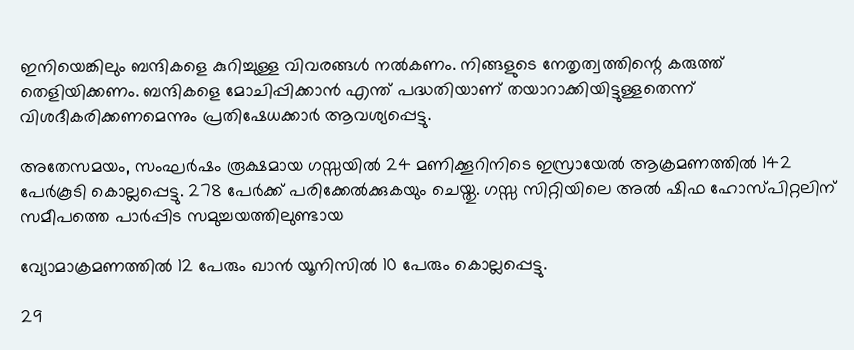ഇനിയെങ്കിലും ബന്ദികളെ കുറിച്ചുള്ള വിവരങ്ങള്‍ നല്‍കണം. നിങ്ങളുടെ നേതൃത്വത്തിന്റെ കരുത്ത് തെളിയിക്കണം. ബന്ദികളെ മോചിപ്പിക്കാൻ എന്ത് പദ്ധതിയാണ് തയാറാക്കിയിട്ടുള്ളതെന്ന് വിശദീകരിക്കണമെന്നും പ്രതിഷേധക്കാർ ആവശ്യപ്പെട്ടു.

അതേസമയം, സംഘർഷം രൂക്ഷമായ ഗസ്സയില്‍ 24 മണിക്കൂറിനിടെ ഇസ്രായേല്‍ ആക്രമണത്തില്‍ 142 പേർകൂടി കൊല്ലപ്പെട്ടു. 278 പേർക്ക് പരിക്കേല്‍ക്കുകയും ചെയ്തു. ഗസ്സ സിറ്റിയിലെ അല്‍ ഷിഫ ഹോസ്പിറ്റലിന് സമീപത്തെ പാർപ്പിട സമുച്ചയത്തിലുണ്ടായ

വ്യോമാക്രമണത്തില്‍ 12 പേരും ഖാൻ യൂനിസില്‍ 10 പേരും കൊല്ലപ്പെട്ടു.

29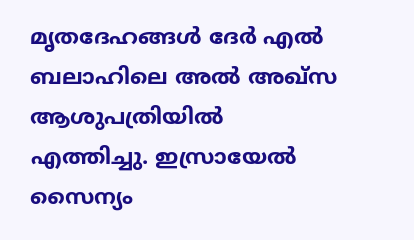മൃതദേഹങ്ങള്‍ ദേർ എല്‍ ബലാഹിലെ അല്‍ അഖ്സ ആശുപത്രിയില്‍ എത്തിച്ചു. ഇസ്രായേല്‍ സൈന്യം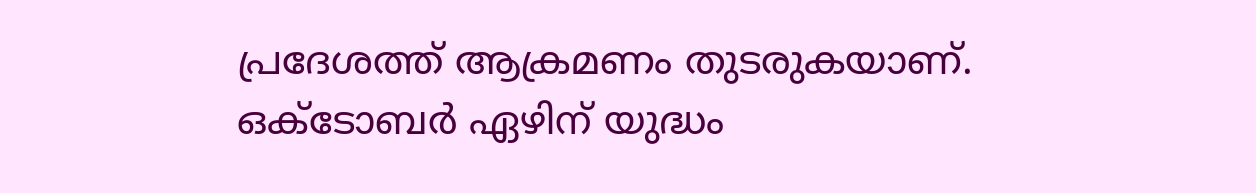പ്രദേശത്ത് ആക്രമണം തുടരുകയാണ്. ഒക്ടോബർ ഏഴിന് യുദ്ധം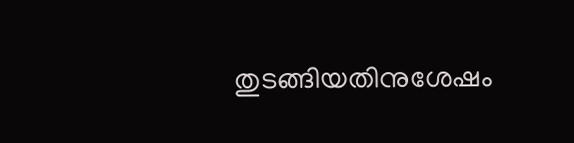തുടങ്ങിയതിനുശേഷം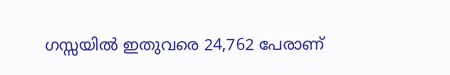ഗസ്സയില്‍ ഇതുവരെ 24,762 പേരാണ്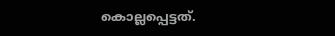കൊല്ലപ്പെട്ടത്.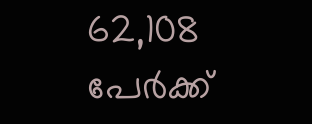62,108 പേർക്ക്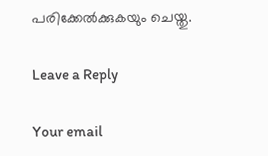പരിക്കേല്‍ക്കുകയും ചെയ്തു.

Leave a Reply

Your email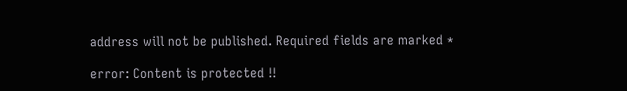address will not be published. Required fields are marked *

error: Content is protected !!